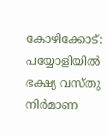കോഴിക്കോട്: പയ്യോളിയിൽ ഭക്ഷ്യ വസ്തു നിർമാണ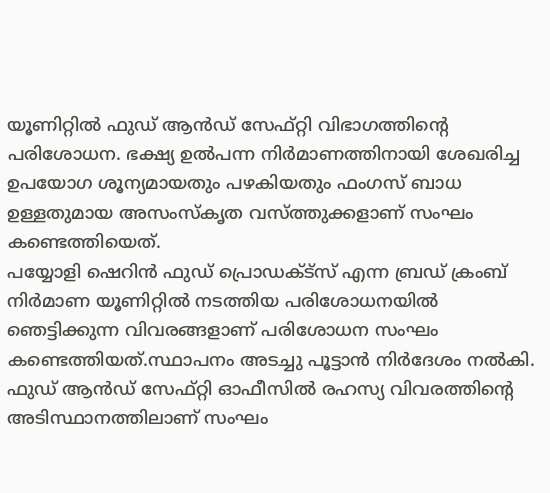യൂണിറ്റിൽ ഫുഡ് ആൻഡ് സേഫ്റ്റി വിഭാഗത്തിന്റെ പരിശോധന. ഭക്ഷ്യ ഉൽപന്ന നിർമാണത്തിനായി ശേഖരിച്ച ഉപയോഗ ശൂന്യമായതും പഴകിയതും ഫംഗസ് ബാധ ഉള്ളതുമായ അസംസ്കൃത വസ്ത്തുക്കളാണ് സംഘം കണ്ടെത്തിയെത്.
പയ്യോളി ഷെറിൻ ഫുഡ് പ്രൊഡക്ട്സ് എന്ന ബ്രഡ് ക്രംബ് നിർമാണ യൂണിറ്റിൽ നടത്തിയ പരിശോധനയിൽ ഞെട്ടിക്കുന്ന വിവരങ്ങളാണ് പരിശോധന സംഘം കണ്ടെത്തിയത്.സ്ഥാപനം അടച്ചു പൂട്ടാൻ നിർദേശം നൽകി. ഫുഡ് ആൻഡ് സേഫ്റ്റി ഓഫീസിൽ രഹസ്യ വിവരത്തിന്റെ അടിസ്ഥാനത്തിലാണ് സംഘം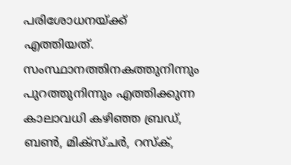പരിശോധനയ്ക്ക് എത്തിയത്.
സംസ്ഥാനത്തിനകത്തുനിന്നും പുറത്തുനിന്നും എത്തിക്കുന്ന കാലാവധി കഴിഞ്ഞ ബ്രഡ്, ബൺ, മിക്സ്ചർ, റസ്ക്,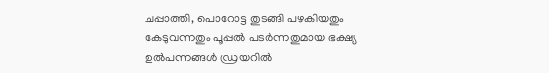ചപ്പാത്തി, പൊറോട്ട തുടങ്ങി പഴകിയതും കേടുവന്നതും പൂപ്പൽ പടർന്നതുമായ ഭക്ഷ്യ ഉൽപന്നങ്ങൾ ഡ്രയറിൽ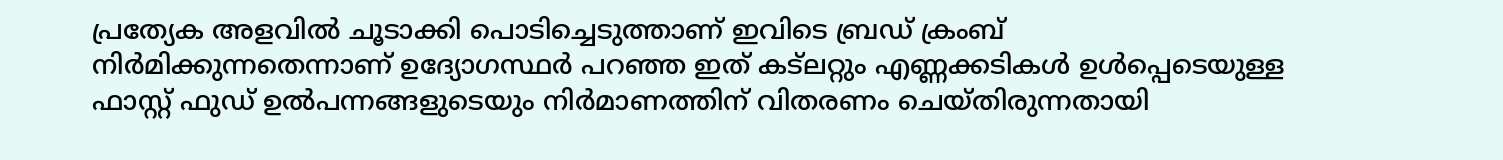പ്രത്യേക അളവിൽ ചൂടാക്കി പൊടിച്ചെടുത്താണ് ഇവിടെ ബ്രഡ് ക്രംബ് നിർമിക്കുന്നതെന്നാണ് ഉദ്യോഗസ്ഥർ പറഞ്ഞ ഇത് കട്ലറ്റും എണ്ണക്കടികൾ ഉൾപ്പെടെയുള്ള ഫാസ്റ്റ് ഫുഡ് ഉൽപന്നങ്ങളുടെയും നിർമാണത്തിന് വിതരണം ചെയ്തിരുന്നതായി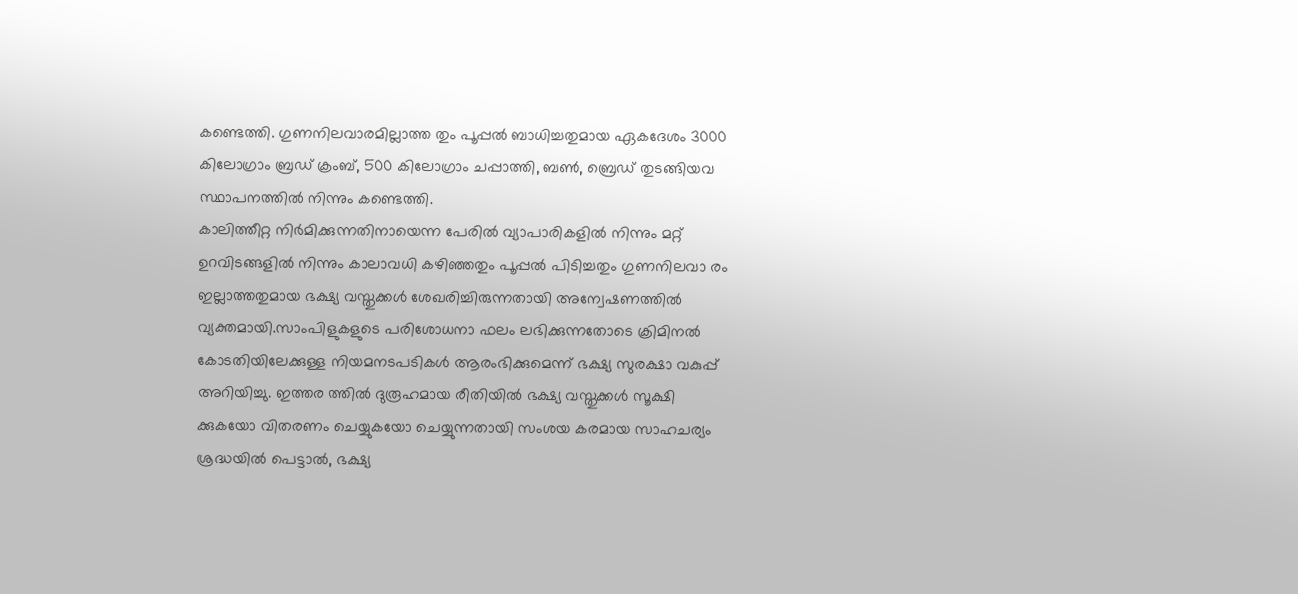കണ്ടെത്തി. ഗുണനിലവാരമില്ലാത്ത തും പൂപ്പൽ ബാധിച്ചതുമായ ഏകദേശം 3000 കിലോഗ്രാം ബ്രഡ് ക്രംബ്, 500 കിലോഗ്രാം ചപ്പാത്തി, ബൺ, ബ്രെഡ് തുടങ്ങിയവ സ്ഥാപനത്തിൽ നിന്നും കണ്ടെത്തി.
കാലിത്തീറ്റ നിർമിക്കുന്നതിനായെന്ന പേരിൽ വ്യാപാരികളിൽ നിന്നും മറ്റ് ഉറവിടങ്ങളിൽ നിന്നും കാലാവധി കഴിഞ്ഞതും പൂപ്പൽ പിടിച്ചതും ഗുണനിലവാ രം ഇല്ലാത്തതുമായ ഭക്ഷ്യ വസ്തുക്കൾ ശേഖരിച്ചിരുന്നതായി അന്വേഷണത്തിൽ വ്യക്തമായി.സാംപിളുകളുടെ പരിശോധനാ ഫലം ലഭിക്കുന്നതോടെ ക്രിമിനൽ കോടതിയിലേക്കുള്ള നിയമനടപടികൾ ആരംഭിക്കുമെന്ന് ഭക്ഷ്യ സുരക്ഷാ വകുപ്പ് അറിയിച്ചു. ഇത്തര ത്തിൽ ദുരൂഹമായ രീതിയിൽ ഭക്ഷ്യ വസ്തുക്കൾ സൂക്ഷി ക്കുകയോ വിതരണം ചെയ്യുകയോ ചെയ്യുന്നതായി സംശയ കരമായ സാഹചര്യം ശ്രദ്ധയിൽ പെട്ടാൽ, ഭക്ഷ്യ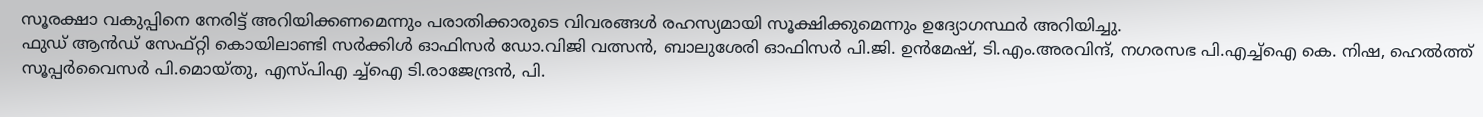സൂരക്ഷാ വകുപ്പിനെ നേരിട്ട് അറിയിക്കണമെന്നും പരാതിക്കാരുടെ വിവരങ്ങൾ രഹസ്യമായി സൂക്ഷിക്കുമെന്നും ഉദ്യോഗസ്ഥർ അറിയിച്ചു.
ഫുഡ് ആൻഡ് സേഫ്റ്റി കൊയിലാണ്ടി സർക്കിൾ ഓഫിസർ ഡോ.വിജി വത്സൻ, ബാലുശേരി ഓഫിസർ പി.ജി. ഉൻമേഷ്, ടി.എം.അരവിന്ദ്, നഗരസഭ പി.എച്ച്ഐ കെ. നിഷ, ഹെൽത്ത് സൂപ്പർവൈസർ പി.മൊയ്തു, എസ്പിഎ ച്ച്ഐ ടി.രാജേന്ദ്രൻ, പി.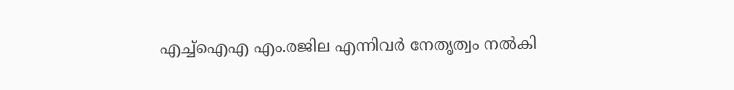എച്ച്ഐഎ എം.രജില എന്നിവർ നേതൃത്വം നൽകി